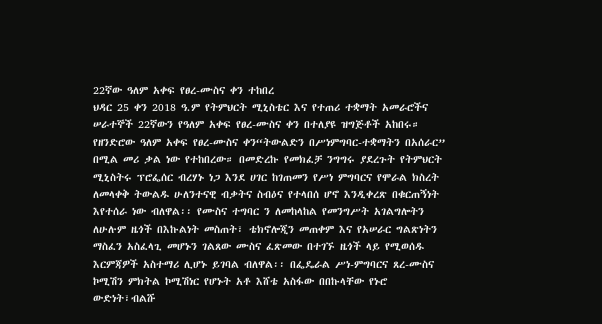22ኛው ዓለም አቀፍ የፀረ-ሙስና ቀን ተከበረ
ህዳር 25 ቀን 2018 ዓ.ም የትምህርት ሚኒስቴር እና የተጠሪ ተቋማት አመራሮችና ሠራተኞች 22ኛውን የዓለም አቀፍ የፀረ-ሙስና ቀን በተለያዩ ዝግጅቶች አከበሩ። የዘንድሮው ዓለም አቀፍ የፀረ-ሙስና ቀን“ትውልድን በሥነምግባር-ተቋማትን በአሰራር” በሚል መሪ ቃል ነው የተከበረው። በመድረኩ የመክፈቻ ንግግሩ ያደረጉት የትምህርት ሚኒስትሩ ፕሮፌሰር ብረሃኑ ነጋ እንደ ሀገር ከገጠመን የሥነ ምግባርና የሞራል ክስረት ለመላቀቅ ትውልዱ ሁለንተናዊ ብቃትና ስብዕና የተላበሰ ሆኖ እንዲቀረጽ በቁርጠኝነት እየተሰራ ነው ብለዋል፡፡ የሙስና ተግባር ን ለመከላከል የመንግሥት አገልግሎትን ለሁሉም ዜጎች በእኩልነት መስጠት፣ ቴክኖሎጂን መጠቀም እና የአሠራር ግልጽነትን ማስፈን አስፈላጊ መሆኑን ገልጸው ሙስና ፈጽመው በተገኙ ዜጎች ላይ የሚወሰዱ እርምጃዎች አስተማሪ ሊሆኑ ይገባል ብለዋል፡፡ በፌዴራል ሥነ-ምግባርና ጸረ-ሙስና ኮሚሽን ምክትል ኮሚሽነር የሆኑት አቶ እሸቴ አስፋው በበኩላቸው የኑሮ ውድነት፣ብልሹ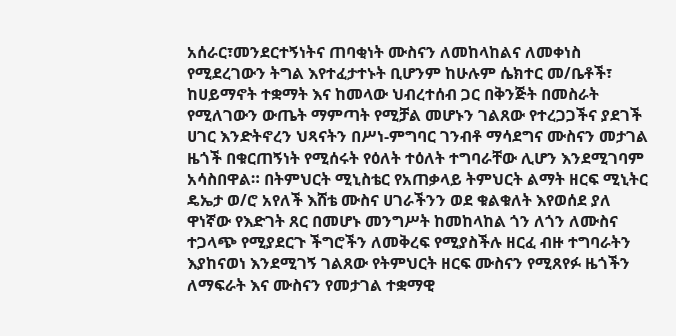አሰራር፣መንደርተኝነትና ጠባቂነት ሙስናን ለመከላከልና ለመቀነስ የሚደረገውን ትግል እየተፈታተኑት ቢሆንም ከሁሉም ሴክተር መ/ቤቶች፣ ከሀይማኖት ተቋማት እና ከመላው ህብረተሰብ ጋር በቅንጅት በመስራት የሚለገውን ውጤት ማምጣት የሚቻል መሆኑን ገልጸው የተረጋጋችና ያደገች ሀገር እንድትኖረን ህጻናትን በሥነ-ምግባር ገንብቶ ማሳደግና ሙስናን መታገል ዜጎች በቁርጠኝነት የሚሰሩት የዕለት ተዕለት ተግባራቸው ሊሆን እንደሚገባም አሳስበዋል። በትምህርት ሚኒስቴር የአጠቃላይ ትምህርት ልማት ዘርፍ ሚኒትር ዴኤታ ወ/ሮ አየለች እሸቴ ሙስና ሀገራችንን ወደ ቁልቁለት እየወሰደ ያለ ዋነኛው የእድገት ጸር በመሆኑ መንግሥት ከመከላከል ጎን ለጎን ለሙስና ተጋላጭ የሚያደርጉ ችግሮችን ለመቅረፍ የሚያስችሉ ዘርፈ ብዙ ተግባራትን እያከናወነ እንደሚገኝ ገልጸው የትምህርት ዘርፍ ሙስናን የሚጸየፉ ዜጎችን ለማፍራት እና ሙስናን የመታገል ተቋማዊ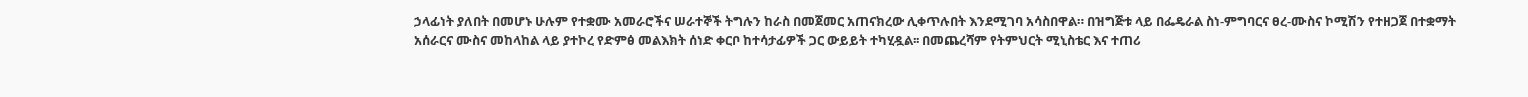ኃላፊነት ያለበት በመሆኑ ሁሉም የተቋሙ አመራሮችና ሠራተኞች ትግሉን ከራስ በመጀመር አጠናክረው ሊቀጥሉበት እንደሚገባ አሳስበዋል። በዝግጅቱ ላይ በፌዴራል ስነ-ምግባርና ፀረ-ሙስና ኮሚሽን የተዘጋጀ በተቋማት አሰራርና ሙስና መከላከል ላይ ያተኮረ የድምፅ መልእክት ሰነድ ቀርቦ ከተሳታፊዎች ጋር ውይይት ተካሂዷል፡፡ በመጨረሻም የትምህርት ሚኒስቴር እና ተጠሪ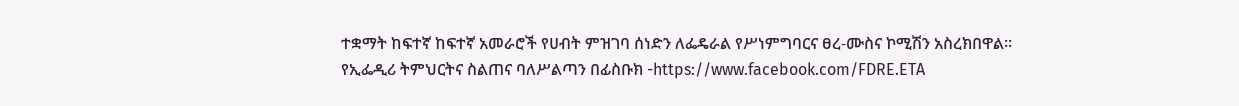ተቋማት ከፍተኛ ከፍተኛ አመራሮች የሀብት ምዝገባ ሰነድን ለፌዴራል የሥነምግባርና ፀረ-ሙስና ኮሚሽን አስረክበዋል። የኢፌዲሪ ትምህርትና ስልጠና ባለሥልጣን በፊስቡክ -https://www.facebook.com/FDRE.ETA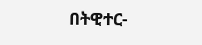በትዊተር-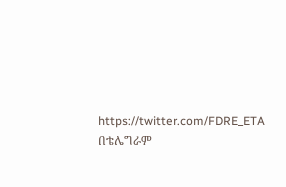https://twitter.com/FDRE_ETA በቴሌግራም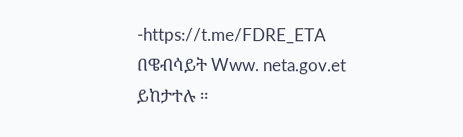-https://t.me/FDRE_ETA በዌብሳይት Www. neta.gov.et ይከታተሉ ።